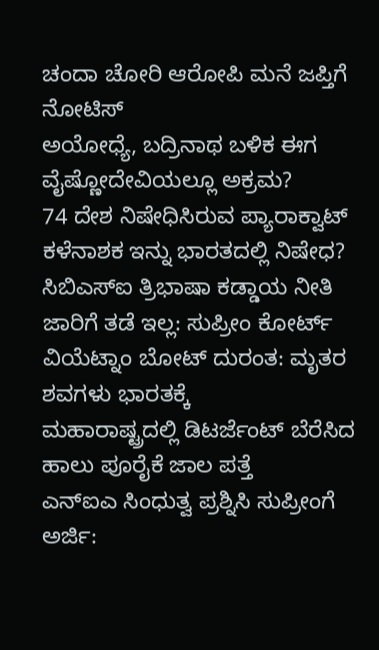ಚಂದಾ ಚೋರಿ ಆರೋಪಿ ಮನೆ ಜಪ್ತಿಗೆ ನೋಟಿಸ್
ಅಯೋಧ್ಯೆ, ಬದ್ರಿನಾಥ ಬಳಿಕ ಈಗ ವೈಷ್ಣೋದೇವಿಯಲ್ಲೂ ಅಕ್ರಮ?
74 ದೇಶ ನಿಷೇಧಿಸಿರುವ ಪ್ಯಾರಾಕ್ವಾಟ್ ಕಳೆನಾಶಕ ಇನ್ನು ಭಾರತದಲ್ಲಿ ನಿಷೇಧ?
ಸಿಬಿಎಸ್ಐ ತ್ರಿಭಾಷಾ ಕಡ್ಡಾಯ ನೀತಿ ಜಾರಿಗೆ ತಡೆ ಇಲ್ಲ: ಸುಪ್ರೀಂ ಕೋರ್ಟ್
ವಿಯೆಟ್ನಾಂ ಬೋಟ್ ದುರಂತ: ಮೃತರ ಶವಗಳು ಭಾರತಕ್ಕೆ
ಮಹಾರಾಷ್ಟ್ರದಲ್ಲಿ ಡಿಟರ್ಜೆಂಟ್ ಬೆರೆಸಿದ ಹಾಲು ಪೂರೈಕೆ ಜಾಲ ಪತ್ತೆ
ಎನ್ಐಎ ಸಿಂಧುತ್ವ ಪ್ರಶ್ನಿಸಿ ಸುಪ್ರೀಂಗೆ ಅರ್ಜಿ: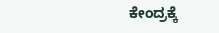ಕೇಂದ್ರಕ್ಕೆ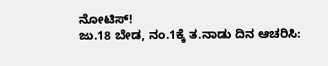ನೋಟಿಸ್!
ಜು.18 ಬೇಡ, ನಂ.1ಕ್ಕೆ ತ.ನಾಡು ದಿನ ಆಚರಿಸಿ: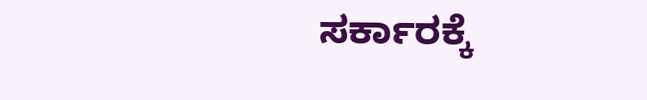ಸರ್ಕಾರಕ್ಕೆ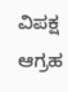ವಿಪಕ್ಷ ಆಗ್ರಹ